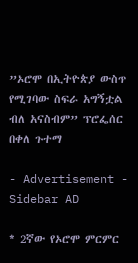”ኦሮሞ በኢትዮጵያ ውስጥ የሚገባው ስፍራ አግኝቷል ብለ አናስብም” ፕሮፌሰር በቀለ ጉተማ

- Advertisement -
Sidebar AD

* 2ኛው የኦሮሞ ምርምር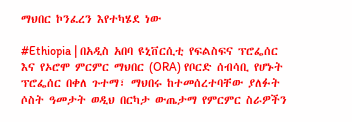ማህበር ኮንፈረን እየተካሄደ ነው

#Ethiopia | በአዲስ አበባ ዩኒቨርሲቲ የፍልስፍና ፕሮፌሰር እና የኦሮሞ ምርምር ማህበር (ORA) የቦርድ ሰብሳቢ የሆኑት ፕሮፌሰር በቀለ ጉተማ፣ ማህበሩ ከተመሰረተባቸው ያለፉት ሶስት ዓመታት ወዲህ በርካታ ውጤታማ የምርምር ስራዎችን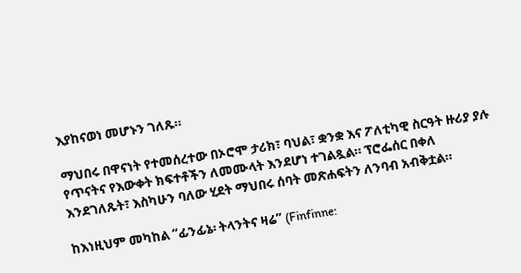እያከናወነ መሆኑን ገለጹ።

ማህበሩ በዋናነት የተመሰረተው በኦሮሞ ታሪክ፣ ባህል፣ ቋንቋ እና ፖለቲካዊ ስርዓት ዙሪያ ያሉ የጥናትና የእውቀት ክፍተቶችን ለመሙላት እንደሆነ ተገልጿል። ፕሮፌሰር በቀለ እንደገለጹት፣ እስካሁን ባለው ሂደት ማህበሩ ሰባት መጽሐፍትን ለንባብ አብቅቷል።

ከእነዚህም መካከል “ፊንፊኔ፡ ትላንትና ዛሬ” (Finfinne: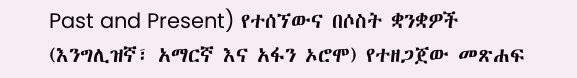Past and Present) የተሰኘውና በሶስት ቋንቋዎች (እንግሊዝኛ፣ አማርኛ እና አፋን ኦሮሞ) የተዘጋጀው መጽሐፍ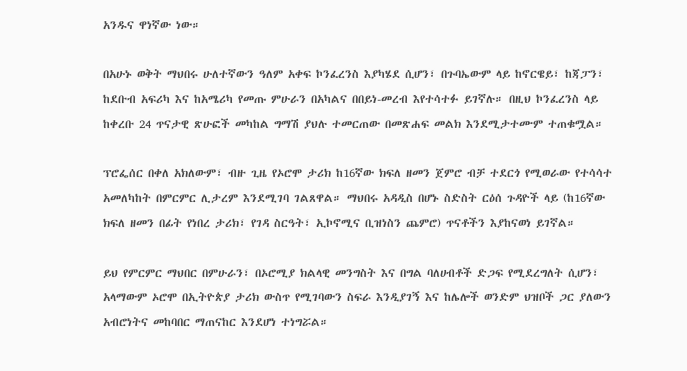አንዱና ዋነኛው ነው።

በአሁኑ ወቅት ማህበሩ ሁለተኛውን ዓለም አቀፍ ኮንፈረንስ እያካሄደ ሲሆን፣ በጉባኤውም ላይ ከኖርዌይ፣ ከጃፓን፣ ከደቡብ አፍሪካ እና ከአሜሪካ የመጡ ምሁራን በአካልና በበይነ-መረብ እየተሳተፉ ይገኛሉ። በዚህ ኮንፈረንስ ላይ ከቀረቡ 24 ጥናታዊ ጽሁፎች መካከል ግማሽ ያህሉ ተመርጠው በመጽሐፍ መልክ እንደሚታተሙም ተጠቁሟል።

ፕሮፌሰር በቀለ አክለውም፣ ብዙ ጊዜ የኦሮሞ ታሪክ ከ16ኛው ክፍለ ዘመን ጀምሮ ብቻ ተደርጎ የሚወራው የተሳሳተ አመለካከት በምርምር ሊታረም እንደሚገባ ገልጸዋል። ማህበሩ አዳዲስ በሆኑ ስድስት ርዕሰ ጉዳዮች ላይ (ከ16ኛው ክፍለ ዘመን በፊት የነበረ ታሪክ፣ የገዳ ስርዓት፣ ኢኮኖሚና ቢዝነስን ጨምሮ) ጥናቶችን እያከናወነ ይገኛል።

ይህ የምርምር ማህበር በምሁራን፣ በኦሮሚያ ክልላዊ መንግስት እና በግል ባለሀብቶች ድጋፍ የሚደረግለት ሲሆን፣ አላማውም ኦሮሞ በኢትዮጵያ ታሪክ ውስጥ የሚገባውን ስፍራ እንዲያገኝ እና ከሌሎች ወንድም ህዝቦች ጋር ያለውን አብሮነትና መከባበር ማጠናከር እንደሆነ ተነግሯል።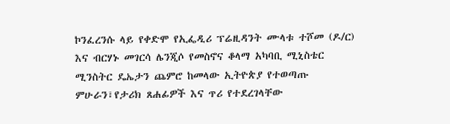ኮንፈረንሱ ላይ የቀድሞ የኢፌዲሪ ፕሬዚዳንት ሙላቱ ተሾመ (ዶ/ር) እና ብርሃኑ መገርሳ ሌንጂሶ የመስኖና ቆላማ አካባቢ ሚኒስቴር ሚንስትር ዴኤታን ጨምሮ ከመላው ኢትዮጵያ የተወጣጡ ምሁራን፣የታሪክ ጸሐፊዎች እና ጥሪ የተደረገላቸው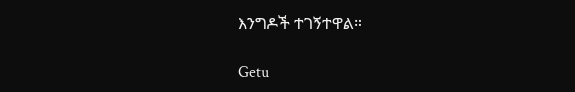እንግዶች ተገኝተዋል።

Getu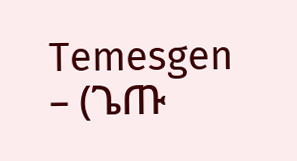Temesgen – (ጌጡ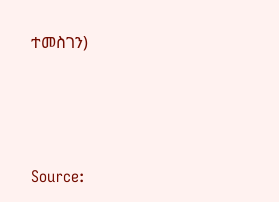ተመስገን)






Source: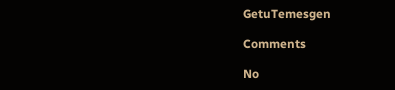GetuTemesgen

Comments

No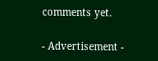comments yet.

- Advertisement -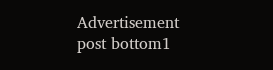Advertisement post bottom1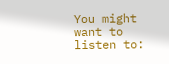You might want to listen to: